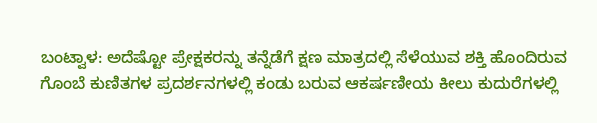ಬಂಟ್ವಾಳ: ಅದೆಷ್ಟೋ ಪ್ರೇಕ್ಷಕರನ್ನು ತನ್ನೆಡೆಗೆ ಕ್ಷಣ ಮಾತ್ರದಲ್ಲಿ ಸೆಳೆಯುವ ಶಕ್ತಿ ಹೊಂದಿರುವ ಗೊಂಬೆ ಕುಣಿತಗಳ ಪ್ರದರ್ಶನಗಳಲ್ಲಿ ಕಂಡು ಬರುವ ಆಕರ್ಷಣೀಯ ಕೀಲು ಕುದುರೆಗಳಲ್ಲಿ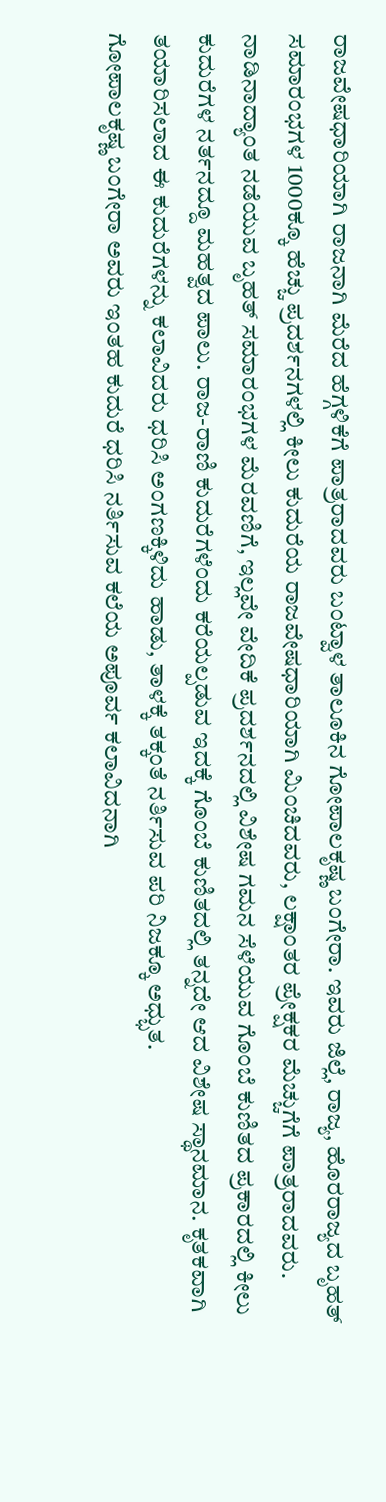ರಾಜವೇಷಧಾರಿಯಾಗಿ ರಾಜನಾಗಿ ಮೆರೆದ ಹೆಗ್ಗಳಿಕೆಗೆ ಪಾತ್ರರಾದವರು ಬಂಟ್ವಾಳ ತಾಲೂಕಿನ ಗೋಪಾಲಕೃಷ್ಣ ಬಂಗೇರಾ. ಇವರು ಜಿಲ್ಲೆ, ರಾಜ್ಯ, ಹೊರರಾಜ್ಯದ ಬೃಹತ್ ಸಮಾರಂಭಗಳ 1000ಕ್ಕೂ ಹೆಚ್ಚು ಪ್ರದರ್ಶನಗಳಲ್ಲಿ ಕೀಲು ಕುದುರೆಯ ರಾಜವೇಷಧಾರಿಯಾಗಿ ಮಿಂಚಿದವರು, ಲಕ್ಷಾಂತರ ಪ್ರೇಕ್ಷಕರ ಮೆಚ್ಚುಗೆಗೆ ಪಾತ್ರರಾದವರು.
ನಾಡಿನಾದ್ಯಾಂತ ನಡೆಯುವ ಬೃಹತ್ ಸಮಾರಂಭಗಳ ಮೆರವಣಿಗೆ, ಇಲ್ಲವೇ ವೇದಿಕೆ ಪ್ರದರ್ಶನದಲ್ಲಿ ವಿಶೇಷ ಗಮನ ಸೆಳೆಯುವ ಗೊಂಬೆ ಕುಣಿತದ ಪ್ರಕಾರದಲ್ಲಿ ಕೀಲು ಕುದುರೆಗಳ ನರ್ತನದ್ದೂ ಮಹತ್ವದ ಪಾಲು. ರಾಜ-ರಾಣಿ ಕುದುರೆಗಳೆಂದು ಕರೆಯಲ್ಪಡುವ ಇದಕ್ಕೆ ಗೊಂಬೆ ಕುಣಿತದಲ್ಲಿ ತನ್ನದೇ ಆದ ವಿಶೇಷ ಸ್ಥಾನಮಾನ. ಕೃತಕವಾಗಿ ತಯಾರಿಸಲಾದ ಈ ಕುದುರೆಗಳನ್ನು ಕಲಾವಿದರು ಧರಿಸಿ ಅಂಗಣಕ್ಕಿಳಿದು ಹಾಡು, ತಾಳಕ್ಕೆ ತಕ್ಕಂತೆ ನರ್ತಿಸುವ ಪರಿ ನಿಜಕ್ಕೂ ಅಧ್ಭುತ.
ಗೋಪಾಲಕೃಷ್ಣ ಬಂಗೇರಾ ಅವರು ಇಂತಹ ಕುದುರೆ ಧರಿಸಿ ನರ್ತಿಸುವ ಕಲೆಯ ಅಪೂರ್ವ ಕಲಾವಿದನಾಗಿ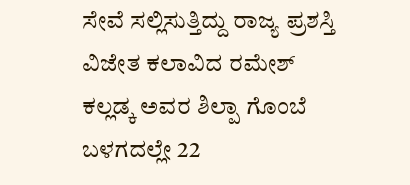ಸೇವೆ ಸಲ್ಲಿಸುತ್ತಿದ್ದು ರಾಜ್ಯ ಪ್ರಶಸ್ತಿ ವಿಜೇತ ಕಲಾವಿದ ರಮೇಶ್ ಕಲ್ಲಡ್ಕ ಅವರ ಶಿಲ್ಪಾ ಗೊಂಬೆ ಬಳಗದಲ್ಲೇ 22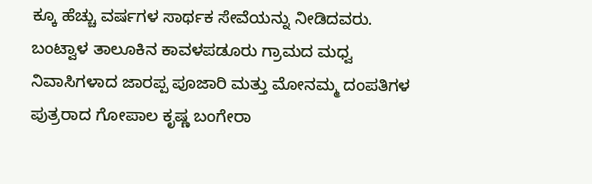ಕ್ಕೂ ಹೆಚ್ಚು ವರ್ಷಗಳ ಸಾರ್ಥಕ ಸೇವೆಯನ್ನು ನೀಡಿದವರು.
ಬಂಟ್ವಾಳ ತಾಲೂಕಿನ ಕಾವಳಪಡೂರು ಗ್ರಾಮದ ಮಧ್ವ ನಿವಾಸಿಗಳಾದ ಜಾರಪ್ಪ ಪೂಜಾರಿ ಮತ್ತು ಮೋನಮ್ಮ ದಂಪತಿಗಳ ಪುತ್ರರಾದ ಗೋಪಾಲ ಕೃಷ್ಣ ಬಂಗೇರಾ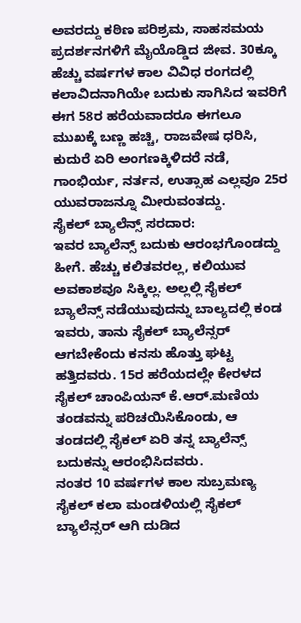ಅವರದ್ದು ಕಠಿಣ ಪರಿಶ್ರಮ, ಸಾಹಸಮಯ ಪ್ರದರ್ಶನಗಳಿಗೆ ಮೈಯೊಡ್ಡಿದ ಜೀವ. 30ಕ್ಕೂ ಹೆಚ್ಚು ವರ್ಷಗಳ ಕಾಲ ವಿವಿಧ ರಂಗದಲ್ಲಿ ಕಲಾವಿದನಾಗಿಯೇ ಬದುಕು ಸಾಗಿಸಿದ ಇವರಿಗೆ ಈಗ 58ರ ಹರೆಯವಾದರೂ ಈಗಲೂ ಮುಖಕ್ಕೆ ಬಣ್ಣ ಹಚ್ಚಿ, ರಾಜವೇಷ ಧರಿಸಿ, ಕುದುರೆ ಏರಿ ಅಂಗಣಕ್ಕಿಳಿದರೆ ನಡೆ, ಗಾಂಭಿರ್ಯ, ನರ್ತನ, ಉತ್ಸಾಹ ಎಲ್ಲವೂ 25ರ ಯುವರಾಜನ್ನೂ ಮೀರುವಂತದ್ದು.
ಸೈಕಲ್ ಬ್ಯಾಲೆನ್ಸ್ ಸರದಾರ:
ಇವರ ಬ್ಯಾಲೆನ್ಸ್ ಬದುಕು ಆರಂಭಗೊಂಡದ್ದು ಹೀಗೆ. ಹೆಚ್ಚು ಕಲಿತವರಲ್ಲ, ಕಲಿಯುವ ಅವಕಾಶವೂ ಸಿಕ್ಕಿಲ್ಲ. ಅಲ್ಲಲ್ಲಿ ಸೈಕಲ್ ಬ್ಯಾಲೆನ್ಸ್ ನಡೆಯುವುದನ್ನು ಬಾಲ್ಯದಲ್ಲಿ ಕಂಡ ಇವರು, ತಾನು ಸೈಕಲ್ ಬ್ಯಾಲೆನ್ಸರ್ ಆಗಬೇಕೆಂದು ಕನಸು ಹೊತ್ತು ಘಟ್ಟ ಹತ್ತಿದವರು. 15ರ ಹರೆಯದಲ್ಲೇ ಕೇರಳದ ಸೈಕಲ್ ಚಾಂಪಿಯನ್ ಕೆ.ಆರ್.ಮಣಿಯ ತಂಡವನ್ನು ಪರಿಚಯಿಸಿಕೊಂಡು, ಆ ತಂಡದಲ್ಲಿ ಸೈಕಲ್ ಏರಿ ತನ್ನ ಬ್ಯಾಲೆನ್ಸ್ ಬದುಕನ್ನು ಆರಂಭಿಸಿದವರು.
ನಂತರ 10 ವರ್ಷಗಳ ಕಾಲ ಸುಬ್ರಮಣ್ಯ ಸೈಕಲ್ ಕಲಾ ಮಂಡಳಿಯಲ್ಲಿ ಸೈಕಲ್ ಬ್ಯಾಲೆನ್ಸರ್ ಆಗಿ ದುಡಿದ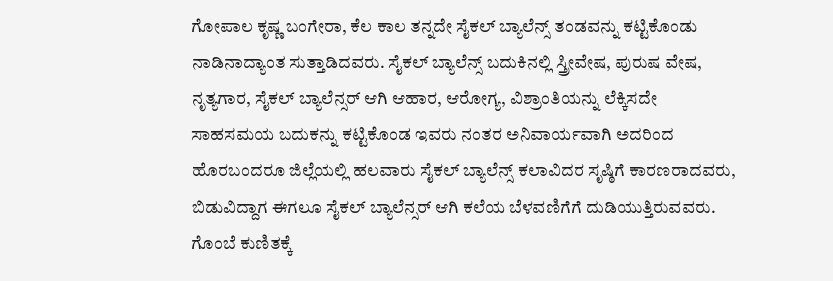ಗೋಪಾಲ ಕೃಷ್ಣ ಬಂಗೇರಾ, ಕೆಲ ಕಾಲ ತನ್ನದೇ ಸೈಕಲ್ ಬ್ಯಾಲೆನ್ಸ್ ತಂಡವನ್ನು ಕಟ್ಟಿಕೊಂಡು ನಾಡಿನಾದ್ಯಾಂತ ಸುತ್ತಾಡಿದವರು. ಸೈಕಲ್ ಬ್ಯಾಲೆನ್ಸ್ ಬದುಕಿನಲ್ಲಿ ಸ್ತ್ರೀವೇಷ, ಪುರುಷ ವೇಷ, ನೃತ್ಯಗಾರ, ಸೈಕಲ್ ಬ್ಯಾಲೆನ್ಸರ್ ಆಗಿ ಆಹಾರ, ಆರೋಗ್ಯ, ವಿಶ್ರಾಂತಿಯನ್ನು ಲೆಕ್ಕಿಸದೇ ಸಾಹಸಮಯ ಬದುಕನ್ನು ಕಟ್ಟಿಕೊಂಡ ಇವರು ನಂತರ ಅನಿವಾರ್ಯವಾಗಿ ಅದರಿಂದ ಹೊರಬಂದರೂ ಜಿಲ್ಲೆಯಲ್ಲಿ ಹಲವಾರು ಸೈಕಲ್ ಬ್ಯಾಲೆನ್ಸ್ ಕಲಾವಿದರ ಸೃಷ್ಠಿಗೆ ಕಾರಣರಾದವರು, ಬಿಡುವಿದ್ದಾಗ ಈಗಲೂ ಸೈಕಲ್ ಬ್ಯಾಲೆನ್ಸರ್ ಆಗಿ ಕಲೆಯ ಬೆಳವಣಿಗೆಗೆ ದುಡಿಯುತ್ತಿರುವವರು.
ಗೊಂಬೆ ಕುಣಿತಕ್ಕೆ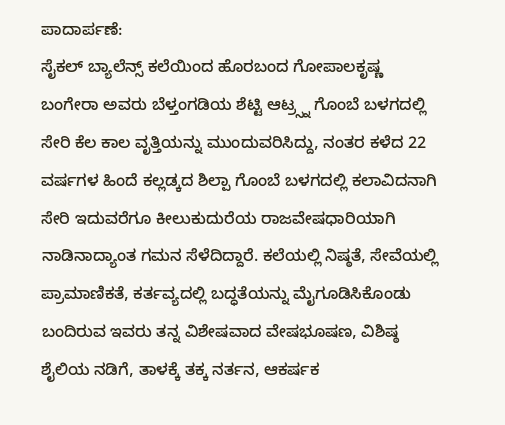ಪಾದಾರ್ಪಣೆ:
ಸೈಕಲ್ ಬ್ಯಾಲೆನ್ಸ್ ಕಲೆಯಿಂದ ಹೊರಬಂದ ಗೋಪಾಲಕೃಷ್ಣ ಬಂಗೇರಾ ಅವರು ಬೆಳ್ತಂಗಡಿಯ ಶೆಟ್ಟಿ ಆಟ್ರ್ಸ್ನ ಗೊಂಬೆ ಬಳಗದಲ್ಲಿ ಸೇರಿ ಕೆಲ ಕಾಲ ವೃತ್ತಿಯನ್ನು ಮುಂದುವರಿಸಿದ್ದು, ನಂತರ ಕಳೆದ 22 ವರ್ಷಗಳ ಹಿಂದೆ ಕಲ್ಲಡ್ಕದ ಶಿಲ್ಪಾ ಗೊಂಬೆ ಬಳಗದಲ್ಲಿ ಕಲಾವಿದನಾಗಿ ಸೇರಿ ಇದುವರೆಗೂ ಕೀಲುಕುದುರೆಯ ರಾಜವೇಷಧಾರಿಯಾಗಿ ನಾಡಿನಾದ್ಯಾಂತ ಗಮನ ಸೆಳೆದಿದ್ದಾರೆ. ಕಲೆಯಲ್ಲಿ ನಿಷ್ಠತೆ, ಸೇವೆಯಲ್ಲಿ ಪ್ರಾಮಾಣಿಕತೆ, ಕರ್ತವ್ಯದಲ್ಲಿ ಬದ್ಧತೆಯನ್ನು ಮೈಗೂಡಿಸಿಕೊಂಡು ಬಂದಿರುವ ಇವರು ತನ್ನ ವಿಶೇಷವಾದ ವೇಷಭೂಷಣ, ವಿಶಿಷ್ಠ ಶೈಲಿಯ ನಡಿಗೆ, ತಾಳಕ್ಕೆ ತಕ್ಕ ನರ್ತನ, ಆಕರ್ಷಕ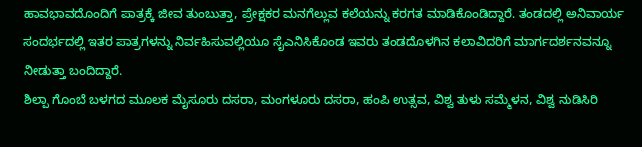ಹಾವಭಾವದೊಂದಿಗೆ ಪಾತ್ರಕ್ಕೆ ಜೀವ ತುಂಬುತ್ತಾ, ಪ್ರೇಕ್ಷಕರ ಮನಗೆಲ್ಲುವ ಕಲೆಯನ್ನು ಕರಗತ ಮಾಡಿಕೊಂಡಿದ್ದಾರೆ. ತಂಡದಲ್ಲಿ ಅನಿವಾರ್ಯ ಸಂದರ್ಭದಲ್ಲಿ ಇತರ ಪಾತ್ರಗಳನ್ನು ನಿರ್ವಹಿಸುವಲ್ಲಿಯೂ ಸೈಎನಿಸಿಕೊಂಡ ಇವರು ತಂಡದೊಳಗಿನ ಕಲಾವಿದರಿಗೆ ಮಾರ್ಗದರ್ಶನವನ್ನೂ ನೀಡುತ್ತಾ ಬಂದಿದ್ದಾರೆ.
ಶಿಲ್ಪಾ ಗೊಂಬೆ ಬಳಗದ ಮೂಲಕ ಮೈಸೂರು ದಸರಾ, ಮಂಗಳೂರು ದಸರಾ, ಹಂಪಿ ಉತ್ಸವ, ವಿಶ್ವ ತುಳು ಸಮ್ಮೆಳನ, ವಿಶ್ವ ನುಡಿಸಿರಿ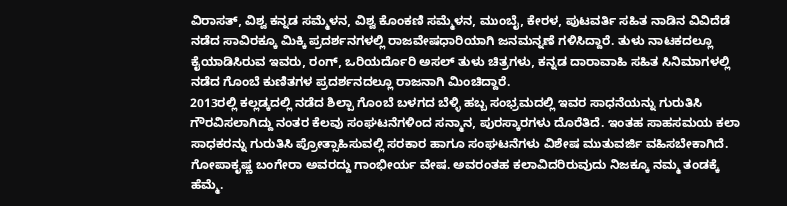ವಿರಾಸತ್, ವಿಶ್ವ ಕನ್ನಡ ಸಮ್ಮೆಳನ, ವಿಶ್ವ ಕೊಂಕಣಿ ಸಮ್ಮೆಳನ, ಮುಂಬೈ, ಕೇರಳ, ಪುಟವರ್ತಿ ಸಹಿತ ನಾಡಿನ ವಿವಿದೆಡೆ ನಡೆದ ಸಾವಿರಕ್ಕೂ ಮಿಕ್ಕಿ ಪ್ರದರ್ಶನಗಳಲ್ಲಿ ರಾಜವೇಷಧಾರಿಯಾಗಿ ಜನಮನ್ನಣೆ ಗಳಿಸಿದ್ದಾರೆ. ತುಳು ನಾಟಕದಲ್ಲೂ ಕೈಯಾಡಿಸಿರುವ ಇವರು, ರಂಗ್, ಒರಿಯರ್ದೊರಿ ಅಸಲ್ ತುಳು ಚಿತ್ರಗಳು, ಕನ್ನಡ ದಾರಾವಾಹಿ ಸಹಿತ ಸಿನಿಮಾಗಳಲ್ಲಿ ನಡೆದ ಗೊಂಬೆ ಕುಣಿತಗಳ ಪ್ರದರ್ಶನದಲ್ಲೂ ರಾಜನಾಗಿ ಮಿಂಚಿದ್ದಾರೆ.
2013ರಲ್ಲಿ ಕಲ್ಲಡ್ಕದಲ್ಲಿ ನಡೆದ ಶಿಲ್ಪಾ ಗೊಂಬೆ ಬಳಗದ ಬೆಳ್ಳಿ ಹಬ್ಬ ಸಂಭ್ರಮದಲ್ಲಿ ಇವರ ಸಾಧನೆಯನ್ನು ಗುರುತಿಸಿ ಗೌರವಿಸಲಾಗಿದ್ದು ನಂತರ ಕೆಲವು ಸಂಘಟನೆಗಳಿಂದ ಸನ್ಮಾನ, ಪುರಸ್ಕಾರಗಳು ದೊರೆತಿದೆ. ಇಂತಹ ಸಾಹಸಮಯ ಕಲಾ ಸಾಧಕರನ್ನು ಗುರುತಿಸಿ ಪ್ರೋತ್ಸಾಹಿಸುವಲ್ಲಿ ಸರಕಾರ ಹಾಗೂ ಸಂಘಟನೆಗಳು ವಿಶೇಷ ಮುತುವರ್ಜಿ ವಹಿಸಬೇಕಾಗಿದೆ. ಗೋಪಾಕೃಷ್ಣ ಬಂಗೇರಾ ಅವರದ್ದು ಗಾಂಭೀರ್ಯ ವೇಷ. ಅವರಂತಹ ಕಲಾವಿದರಿರುವುದು ನಿಜಕ್ಕೂ ನಮ್ಮ ತಂಡಕ್ಕೆ ಹೆಮ್ಮೆ.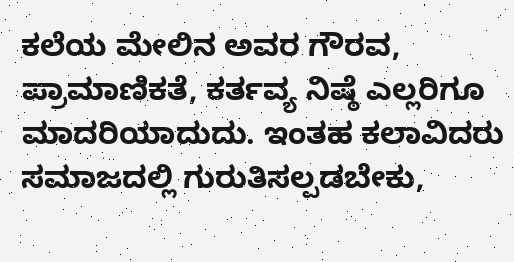ಕಲೆಯ ಮೇಲಿನ ಅವರ ಗೌರವ, ಪ್ರಾಮಾಣಿಕತೆ, ಕರ್ತವ್ಯ ನಿಷ್ಠೆ ಎಲ್ಲರಿಗೂ ಮಾದರಿಯಾದುದು. ಇಂತಹ ಕಲಾವಿದರು ಸಮಾಜದಲ್ಲಿ ಗುರುತಿಸಲ್ಪಡಬೇಕು,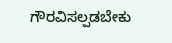ಗೌರವಿಸಲ್ಪಡಬೇಕು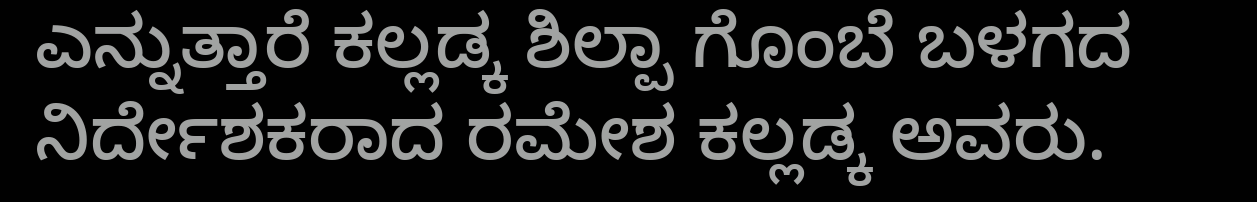ಎನ್ನುತ್ತಾರೆ ಕಲ್ಲಡ್ಕ ಶಿಲ್ಪಾ ಗೊಂಬೆ ಬಳಗದ ನಿರ್ದೇಶಕರಾದ ರಮೇಶ ಕಲ್ಲಡ್ಕ ಅವರು.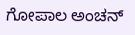ಗೋಪಾಲ ಅಂಚನ್